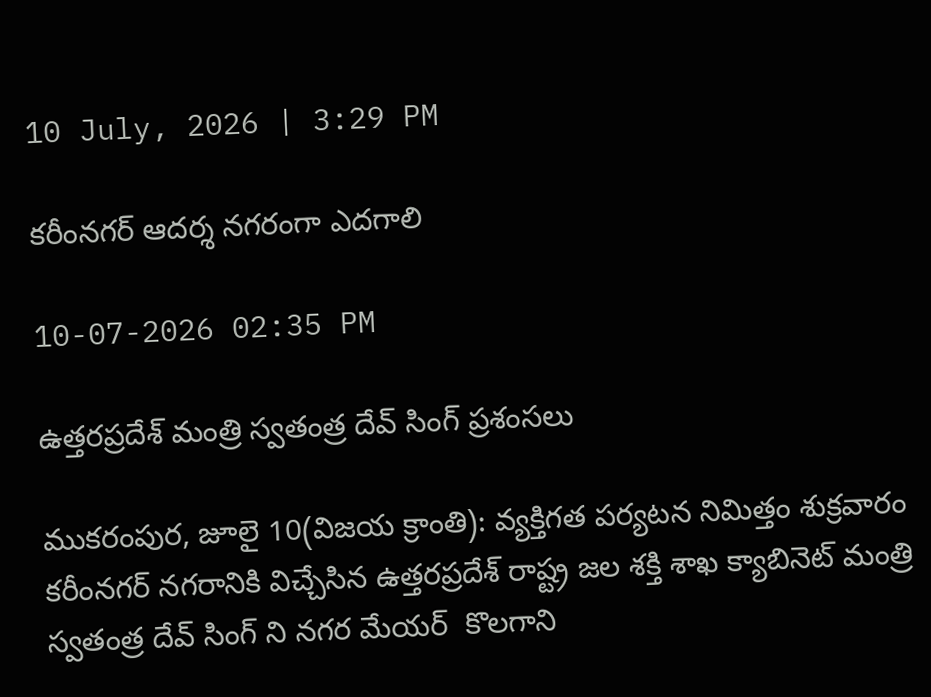10 July, 2026 | 3:29 PM

కరీంనగర్‌ ఆదర్శ నగరంగా ఎదగాలి

10-07-2026 02:35 PM

ఉత్తరప్రదేశ్ మంత్రి స్వతంత్ర దేవ్ సింగ్ ప్రశంసలు

ముకరంపుర, జూలై 10(విజయ క్రాంతి): వ్యక్తిగత పర్యటన నిమిత్తం శుక్రవారం కరీంనగర్ నగరానికి విచ్చేసిన ఉత్తరప్రదేశ్ రాష్ట్ర జల శక్తి శాఖ క్యాబినెట్ మంత్రి  స్వతంత్ర దేవ్ సింగ్ ని నగర మేయర్  కొలగాని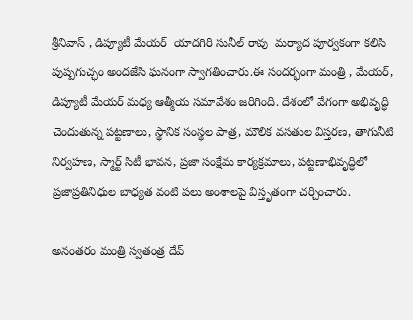శ్రీనివాస్ , డిప్యూటీ మేయర్  యాదగిరి సునీల్ రావు  మర్యాద పూర్వకంగా కలిసి పుష్పగుచ్ఛం అందజేసి ఘనంగా స్వాగతించారు.ఈ సందర్భంగా మంత్రి , మేయర్, డిప్యూటీ మేయర్ మధ్య ఆత్మీయ సమావేశం జరిగింది. దేశంలో వేగంగా అభివృద్ధి చెందుతున్న పట్టణాలు, స్థానిక సంస్థల పాత్ర, మౌలిక వసతుల విస్తరణ, తాగునీటి నిర్వహణ, స్మార్ట్ సిటీ భావన, ప్రజా సంక్షేమ కార్యక్రమాలు, పట్టణాభివృద్ధిలో ప్రజాప్రతినిధుల బాధ్యత వంటి పలు అంశాలపై విస్తృతంగా చర్చించారు.

అనంతరం మంత్రి స్వతంత్ర దేవ్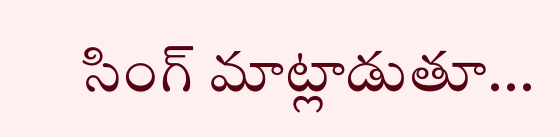సింగ్ మాట్లాడుతూ...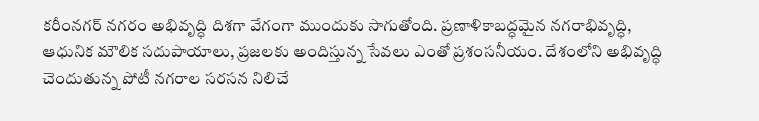కరీంనగర్ నగరం అభివృద్ధి దిశగా వేగంగా ముందుకు సాగుతోంది. ప్రణాళికాబద్ధమైన నగరాభివృద్ధి, ఆధునిక మౌలిక సదుపాయాలు, ప్రజలకు అందిస్తున్న సేవలు ఎంతో ప్రశంసనీయం. దేశంలోని అభివృద్ధి చెందుతున్న పోటీ నగరాల సరసన నిలిచే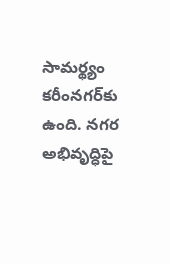సామర్థ్యం కరీంనగర్‌కు ఉంది. నగర అభివృద్ధిపై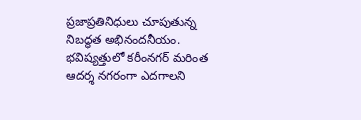ప్రజాప్రతినిధులు చూపుతున్న నిబద్ధత అభినందనీయం. భవిష్యత్తులో కరీంనగర్ మరింత ఆదర్శ నగరంగా ఎదగాలని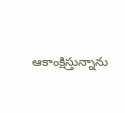ఆకాంక్షిస్తున్నాను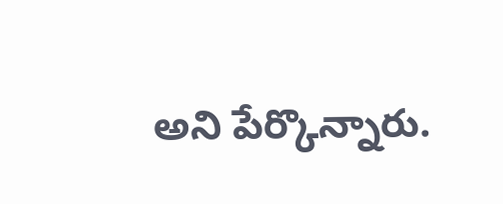అని పేర్కొన్నారు.